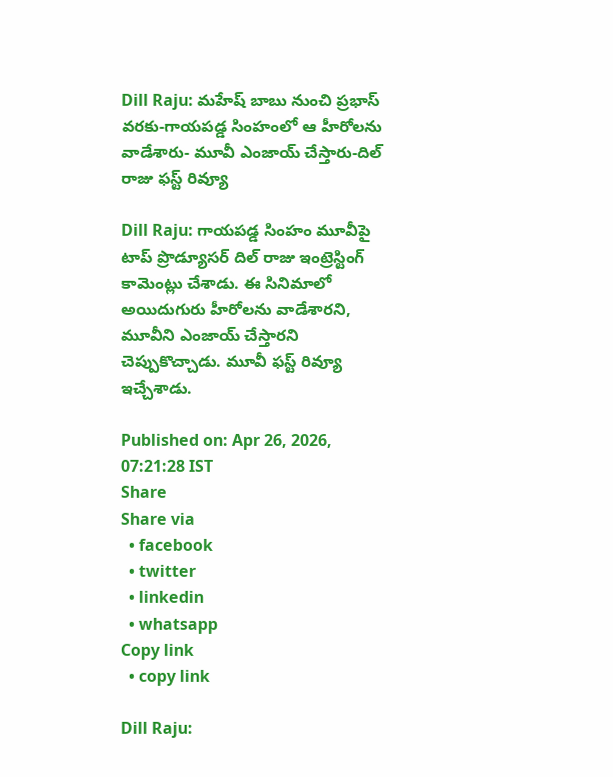Dill Raju: మహేష్ బాబు నుంచి ప్రభాస్ వరకు-గాయపడ్డ సింహంలో ఆ హీరోలను వాడేశారు- మూవీ ఎంజాయ్ చేస్తారు-దిల్ రాజు ఫస్ట్ రివ్యూ

Dill Raju: గాయపడ్డ సింహం మూవీపై టాప్ ప్రొడ్యూసర్ దిల్ రాజు ఇంట్రెస్టింగ్ కామెంట్లు చేశాడు. ఈ సినిమాలో అయిదుగురు హీరోలను వాడేశారని, మూవీని ఎంజాయ్ చేస్తారని చెప్పుకొచ్చాడు. మూవీ ఫస్ట్ రివ్యూ ఇచ్చేశాడు.

Published on: Apr 26, 2026, 07:21:28 IST
Share
Share via
  • facebook
  • twitter
  • linkedin
  • whatsapp
Copy link
  • copy link

Dill Raju: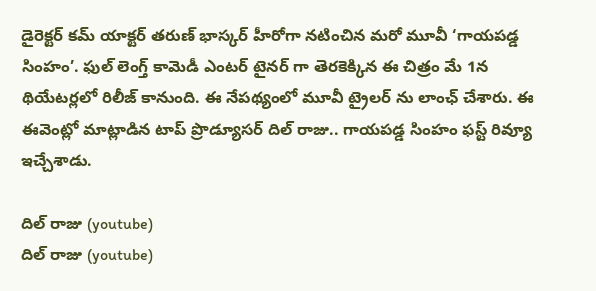డైరెక్టర్ కమ్ యాక్టర్ తరుణ్ భాస్కర్ హీరోగా నటించిన మరో మూవీ ‘గాయపడ్డ సింహం’. ఫుల్ లెంగ్త్ కామెడీ ఎంటర్ టైనర్ గా తెరకెక్కిన ఈ చిత్రం మే 1న థియేటర్లలో రిలీజ్ కానుంది. ఈ నేపథ్యంలో మూవీ ట్రైలర్ ను లాంఛ్ చేశారు. ఈ ఈవెంట్లో మాట్లాడిన టాప్ ప్రొడ్యూసర్ దిల్ రాజు.. గాయపడ్డ సింహం ఫస్ట్ రివ్యూ ఇచ్చేశాడు.

దిల్ రాజు (youtube)
దిల్ రాజు (youtube)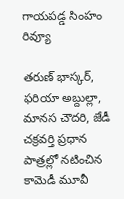గాయపడ్డ సింహం రివ్యూ

తరుణ్ భాస్కర్, ఫరియా అబ్దుల్లా, మానస చౌదరి, జేడీ చక్రవర్తి ప్రధాన పాత్రల్లో నటించిన కామెడీ మూవీ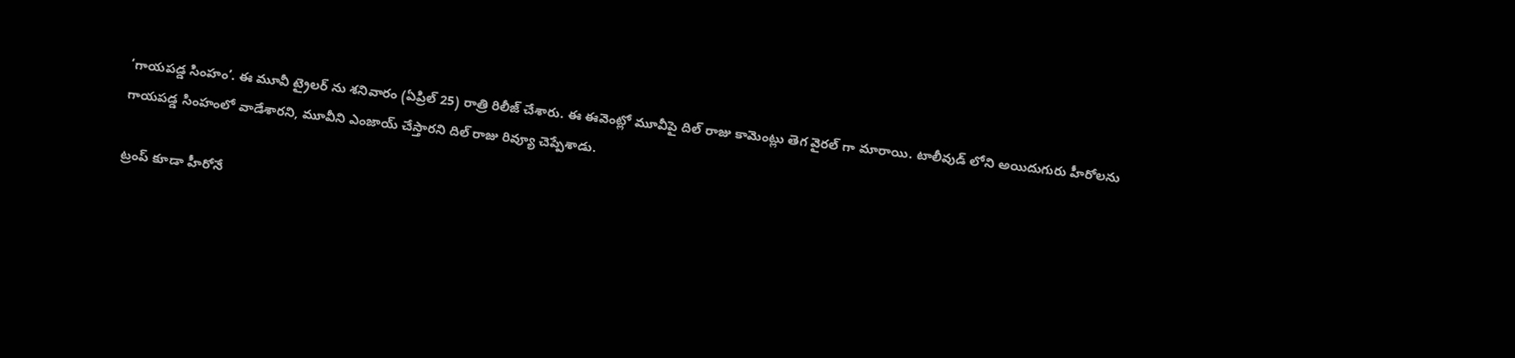‘గాయపడ్డ సింహం’. ఈ మూవీ ట్రైలర్ ను శనివారం (ఏప్రిల్ 25) రాత్రి రిలీజ్ చేశారు. ఈ ఈవెంట్లో మూవీపై దిల్ రాజు కామెంట్లు తెగ వైరల్ గా మారాయి. టాలీవుడ్ లోని అయిదుగురు హీరోలను గాయపడ్డ సింహంలో వాడేశారని, మూవీని ఎంజాయ్ చేస్తారని దిల్ రాజు రివ్యూ చెప్పేశాడు.

ట్రంప్ కూడా హీరోనే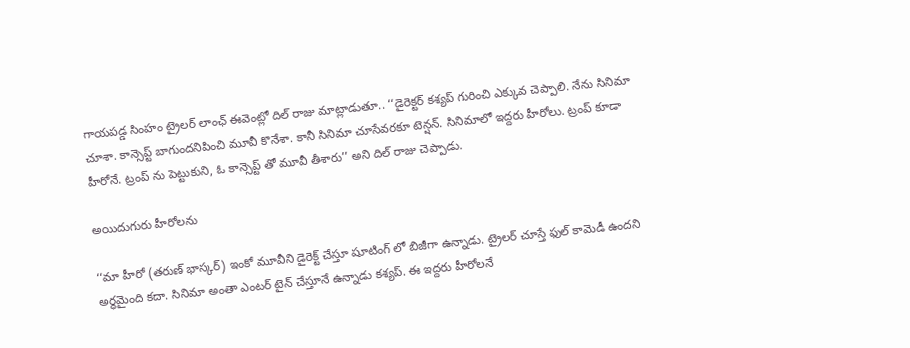గాయపడ్డ సింహం ట్రైలర్ లాంఛ్ ఈవెంట్లో దిల్ రాజు మాట్లాడుతూ.. ‘‘డైరెక్టర్ కశ్యప్ గురించి ఎక్కువ చెప్పాలి. నేను సినిమా చూశా. కాన్సెప్ట్ బాగుందనిపించి మూవీ కొనేశా. కానీ సినిమా చూసేవరకూ టెన్షన్. సినిమాలో ఇద్దరు హీరోలు. ట్రంప్ కూడా హీరోనే. ట్రంప్ ను పెట్టుకుని, ఓ కాన్సెప్ట్ తో మూవీ తీశారు’’ అని దిల్ రాజు చెప్పాడు.

అయిదుగురు హీరోలను

‘‘మా హీరో (తరుణ్ భాస్కర్) ఇంకో మూవీని డైరెక్ట్ చేస్తూ షూటింగ్ లో బిజీగా ఉన్నాడు. ట్రైలర్ చూస్తే ఫుల్ కామెడీ ఉందని అర్థమైంది కదా. సినిమా అంతా ఎంటర్ టైన్ చేస్తూనే ఉన్నాడు కశ్యప్. ఈ ఇద్దరు హీరోలనే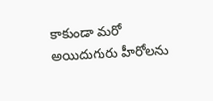కాకుండా మరో అయిదుగురు హీరోలను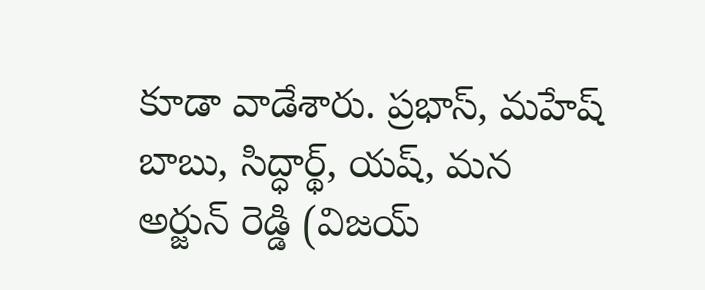కూడా వాడేశారు. ప్రభాస్, మహేష్ బాబు, సిద్ధార్థ్, యష్, మన అర్జున్ రెడ్డి (విజయ్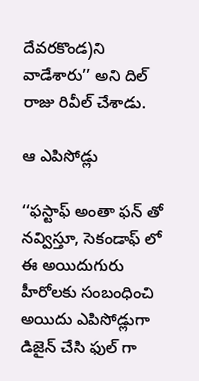దేవరకొండ)ని వాడేశారు’’ అని దిల్ రాజు రివీల్ చేశాడు.

ఆ ఎపిసోడ్లు

‘‘ఫస్టాఫ్ అంతా ఫన్ తో నవ్విస్తూ, సెకండాఫ్ లో ఈ అయిదుగురు హీరోలకు సంబంధించి అయిదు ఎపిసోడ్లుగా డిజైన్ చేసి ఫుల్ గా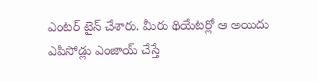ఎంటర్ టైన్ చేశారు. మీరు థియేటర్లో ఆ అయిదు ఎపిసోడ్లు ఎంజాయ్ చేస్తే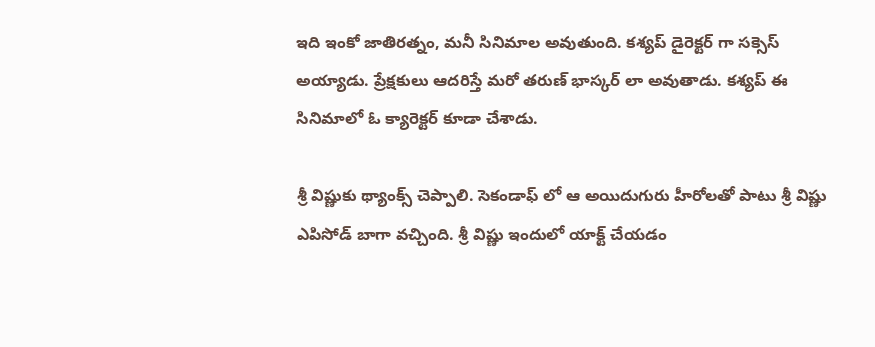ఇది ఇంకో జాతిరత్నం, మనీ సినిమాల అవుతుంది. కశ్యప్ డైరెక్టర్ గా సక్సెస్ అయ్యాడు. ప్రేక్షకులు ఆదరిస్తే మరో తరుణ్ భాస్కర్ లా అవుతాడు. కశ్యప్ ఈ సినిమాలో ఓ క్యారెక్టర్ కూడా చేశాడు.

శ్రీ విష్ణుకు థ్యాంక్స్ చెప్పాలి. సెకండాఫ్ లో ఆ అయిదుగురు హీరోలతో పాటు శ్రీ విష్ణు ఎపిసోడ్ బాగా వచ్చింది. శ్రీ విష్ణు ఇందులో యాక్ట్ చేయడం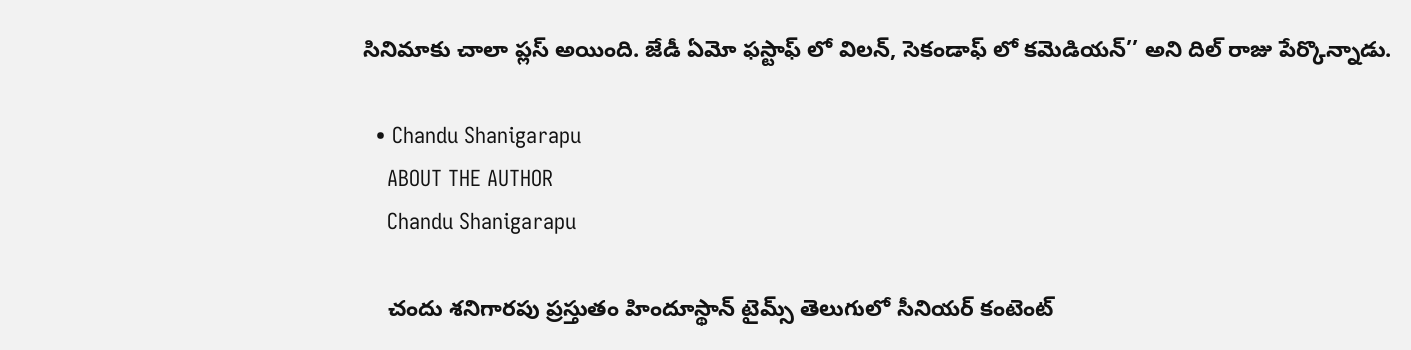సినిమాకు చాలా ప్లస్ అయింది. జేడీ ఏమో ఫస్టాఫ్ లో విలన్, సెకండాఫ్ లో కమెడియన్’’ అని దిల్ రాజు పేర్కొన్నాడు.

  • Chandu Shanigarapu
    ABOUT THE AUTHOR
    Chandu Shanigarapu

    చందు శనిగారపు ప్రస్తుతం హిందూస్థాన్ టైమ్స్ తెలుగులో సీనియర్ కంటెంట్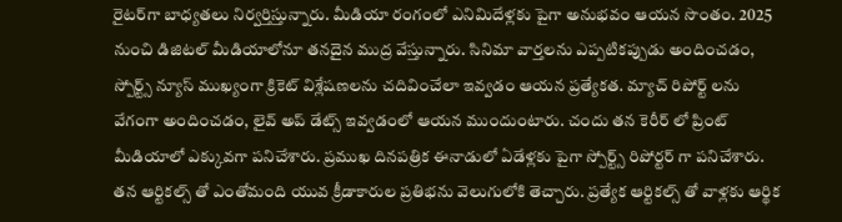రైట‌ర్‌గా బాధ్యతలు నిర్వర్తిస్తున్నారు. మీడియా రంగంలో ఎనిమిదేళ్లకు పైగా అనుభవం ఆయన సొంతం. 2025 నుంచి డిజిటల్ మీడియాలోనూ తనదైన ముద్ర వేస్తున్నారు. సినిమా వార్తలను ఎప్పటికప్పుడు అందించడం, స్పోర్ట్స్ న్యూస్ ముఖ్యంగా క్రికెట్ విశ్లేషణలను చదివించేలా ఇవ్వడం ఆయన ప్రత్యేకత. మ్యాచ్ రిపోర్ట్ లను వేగంగా అందించడం, లైవ్ అప్ డేట్స్ ఇవ్వడంలో ఆయన ముందుంటారు. చందు తన కెరీర్ లో ప్రింట్ మీడియాలో ఎక్కువగా పనిచేశారు. ప్రముఖ దినపత్రిక ఈనాడులో ఏడేళ్లకు పైగా స్పోర్ట్స్ రిపోర్టర్ గా పనిచేశారు. తన ఆర్టికల్స్ తో ఎంతోమంది యువ క్రీడాకారుల ప్రతిభను వెలుగులోకి తెచ్చారు. ప్రత్యేక ఆర్టికల్స్ తో వాళ్లకు ఆర్థిక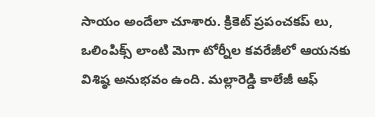సాయం అందేలా చూశారు. క్రికెట్ ప్రపంచకప్ లు, ఒలింపిక్స్ లాంటి మెగా టోర్నీల కవరేజీలో ఆయనకు విశిష్ఠ అనుభవం ఉంది. మల్లారెడ్డి కాలేజీ ఆఫ్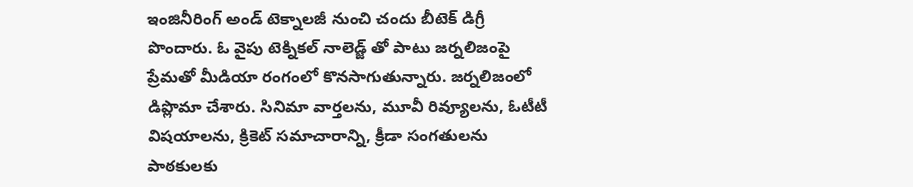ఇంజినీరింగ్ అండ్ టెక్నాలజీ నుంచి చందు బీటెక్ డిగ్రీ పొందారు. ఓ వైపు టెక్నికల్ నాలెడ్జ్ తో పాటు జర్నలిజంపై ప్రేమతో మీడియా రంగంలో కొనసాగుతున్నారు. జర్నలిజంలో డిప్లొమా చేశారు. సినిమా వార్తలను, మూవీ రివ్యూలను, ఓటీటీ విషయాలను, క్రికెట్ సమాచారాన్ని, క్రీడా సంగతులను పాఠకులకు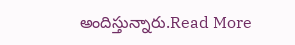అందిస్తున్నారు.Read More